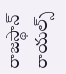రాజస్థాన్ రాయల్స్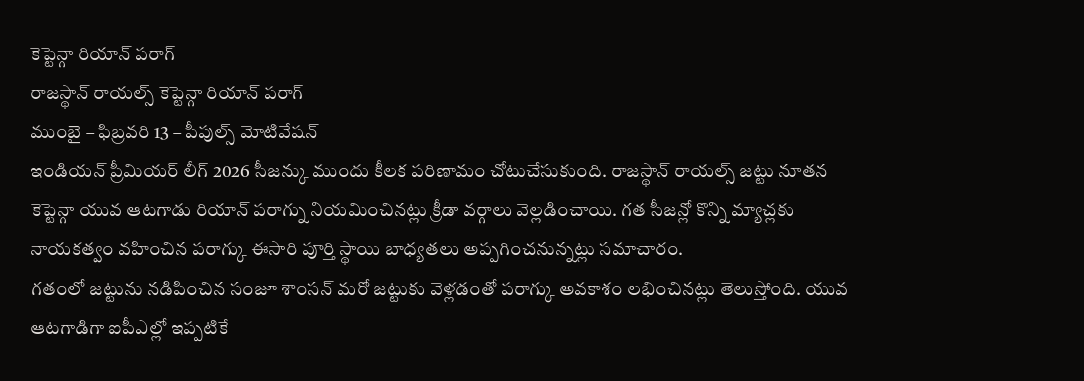కెప్టెన్గా రియాన్ పరాగ్
రాజస్థాన్ రాయల్స్ కెప్టెన్గా రియాన్ పరాగ్
ముంబై – ఫిబ్రవరి 13 – పీపుల్స్ మోటివేషన్
ఇండియన్ ప్రీమియర్ లీగ్ 2026 సీజన్కు ముందు కీలక పరిణామం చోటుచేసుకుంది. రాజస్థాన్ రాయల్స్ జట్టు నూతన కెప్టెన్గా యువ ఆటగాడు రియాన్ పరాగ్ను నియమించినట్లు క్రీడా వర్గాలు వెల్లడించాయి. గత సీజన్లో కొన్ని మ్యాచ్లకు నాయకత్వం వహించిన పరాగ్కు ఈసారి పూర్తి స్థాయి బాధ్యతలు అప్పగించనున్నట్లు సమాచారం.
గతంలో జట్టును నడిపించిన సంజూ శాంసన్ మరో జట్టుకు వెళ్లడంతో పరాగ్కు అవకాశం లభించినట్లు తెలుస్తోంది. యువ ఆటగాడిగా ఐపీఎల్లో ఇప్పటికే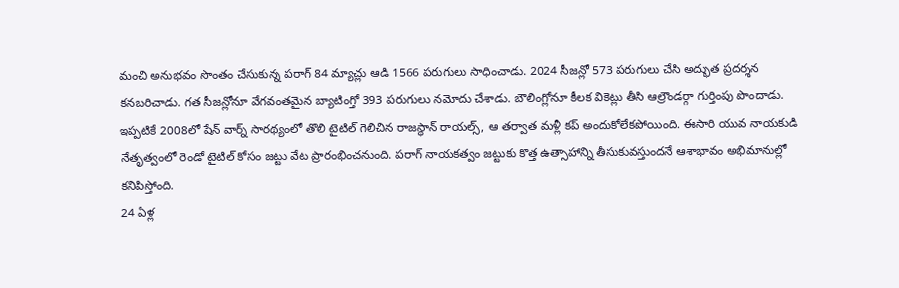మంచి అనుభవం సొంతం చేసుకున్న పరాగ్ 84 మ్యాచ్లు ఆడి 1566 పరుగులు సాధించాడు. 2024 సీజన్లో 573 పరుగులు చేసి అద్భుత ప్రదర్శన కనబరిచాడు. గత సీజన్లోనూ వేగవంతమైన బ్యాటింగ్తో 393 పరుగులు నమోదు చేశాడు. బౌలింగ్లోనూ కీలక వికెట్లు తీసి ఆల్రౌండర్గా గుర్తింపు పొందాడు.
ఇప్పటికే 2008లో షేన్ వార్న్ సారథ్యంలో తొలి టైటిల్ గెలిచిన రాజస్థాన్ రాయల్స్, ఆ తర్వాత మళ్లీ కప్ అందుకోలేకపోయింది. ఈసారి యువ నాయకుడి నేతృత్వంలో రెండో టైటిల్ కోసం జట్టు వేట ప్రారంభించనుంది. పరాగ్ నాయకత్వం జట్టుకు కొత్త ఉత్సాహాన్ని తీసుకువస్తుందనే ఆశాభావం అభిమానుల్లో కనిపిస్తోంది.
24 ఏళ్ల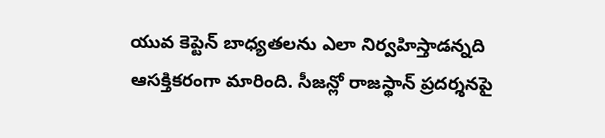యువ కెప్టెన్ బాధ్యతలను ఎలా నిర్వహిస్తాడన్నది ఆసక్తికరంగా మారింది. సీజన్లో రాజస్థాన్ ప్రదర్శనపై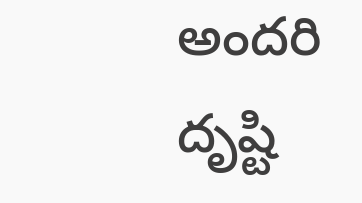అందరి దృష్టి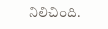నిలిచింది.